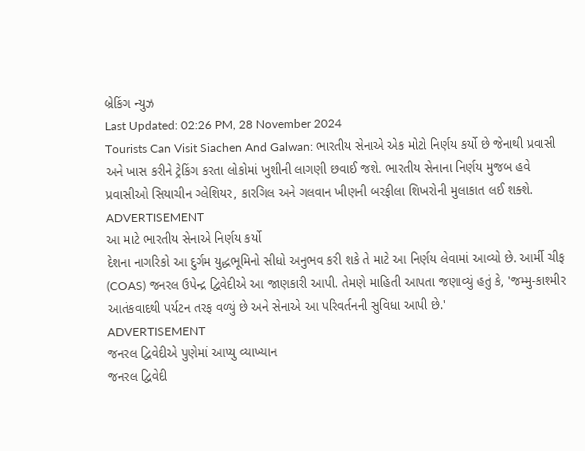બ્રેકિંગ ન્યુઝ
Last Updated: 02:26 PM, 28 November 2024
Tourists Can Visit Siachen And Galwan: ભારતીય સેનાએ એક મોટો નિર્ણય કર્યો છે જેનાથી પ્રવાસી અને ખાસ કરીને ટ્રેકિંગ કરતા લોકોમાં ખુશીની લાગણી છવાઈ જશે. ભારતીય સેનાના નિર્ણય મુજબ હવે પ્રવાસીઓ સિયાચીન ગ્લેશિયર, કારગિલ અને ગલવાન ખીણની બરફીલા શિખરોની મુલાકાત લઈ શક્શે.
ADVERTISEMENT
આ માટે ભારતીય સેનાએ નિર્ણય કર્યો
દેશના નાગરિકો આ દુર્ગમ યુદ્ધભૂમિનો સીધો અનુભવ કરી શકે તે માટે આ નિર્ણય લેવામાં આવ્યો છે. આર્મી ચીફ (COAS) જનરલ ઉપેન્દ્ર દ્વિવેદીએ આ જાણકારી આપી. તેમણે માહિતી આપતા જણાવ્યું હતું કે, 'જમ્મુ-કાશ્મીર આતંકવાદથી પર્યટન તરફ વળ્યું છે અને સેનાએ આ પરિવર્તનની સુવિધા આપી છે.'
ADVERTISEMENT
જનરલ દ્વિવેદીએ પુણેમાં આપ્યુ વ્યાખ્યાન
જનરલ દ્વિવેદી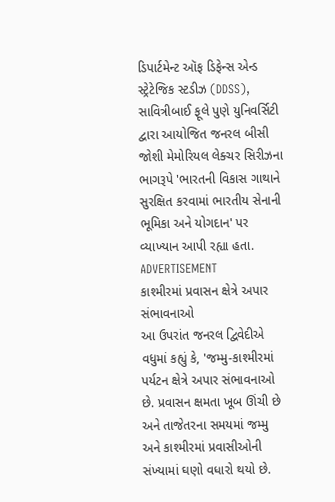ડિપાર્ટમેન્ટ ઑફ ડિફેન્સ એન્ડ સ્ટ્રેટેજિક સ્ટડીઝ (DDSS), સાવિત્રીબાઈ ફૂલે પુણે યુનિવર્સિટી દ્વારા આયોજિત જનરલ બીસી જોશી મેમોરિયલ લેક્ચર સિરીઝના ભાગરૂપે 'ભારતની વિકાસ ગાથાને સુરક્ષિત કરવામાં ભારતીય સેનાની ભૂમિકા અને યોગદાન' પર વ્યાખ્યાન આપી રહ્યા હતા.
ADVERTISEMENT
કાશ્મીરમાં પ્રવાસન ક્ષેત્રે અપાર સંભાવનાઓ
આ ઉપરાંત જનરલ દ્વિવેદીએ વધુમાં કહ્યું કે, 'જમ્મુ-કાશ્મીરમાં પર્યટન ક્ષેત્રે અપાર સંભાવનાઓ છે. પ્રવાસન ક્ષમતા ખૂબ ઊંચી છે અને તાજેતરના સમયમાં જમ્મુ અને કાશ્મીરમાં પ્રવાસીઓની સંખ્યામાં ઘણો વધારો થયો છે.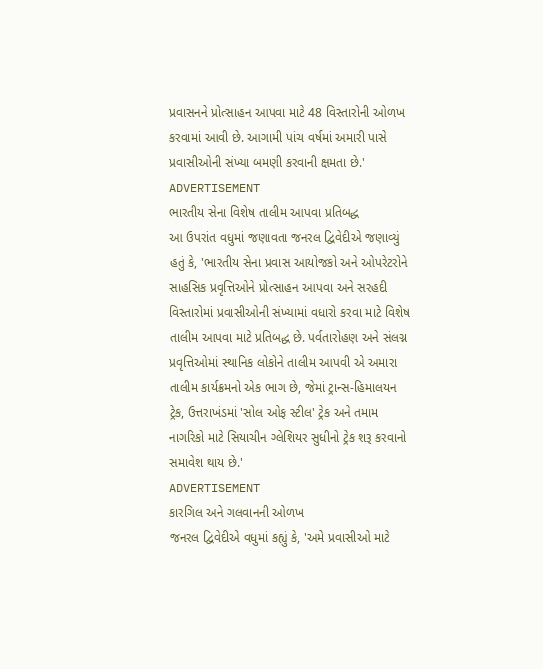પ્રવાસનને પ્રોત્સાહન આપવા માટે 48 વિસ્તારોની ઓળખ કરવામાં આવી છે. આગામી પાંચ વર્ષમાં અમારી પાસે પ્રવાસીઓની સંખ્યા બમણી કરવાની ક્ષમતા છે.'
ADVERTISEMENT
ભારતીય સેના વિશેષ તાલીમ આપવા પ્રતિબદ્ધ
આ ઉપરાંત વધુમાં જણાવતા જનરલ દ્વિવેદીએ જણાવ્યું હતું કે, 'ભારતીય સેના પ્રવાસ આયોજકો અને ઓપરેટરોને સાહસિક પ્રવૃત્તિઓને પ્રોત્સાહન આપવા અને સરહદી વિસ્તારોમાં પ્રવાસીઓની સંખ્યામાં વધારો કરવા માટે વિશેષ તાલીમ આપવા માટે પ્રતિબદ્ધ છે. પર્વતારોહણ અને સંલગ્ન પ્રવૃત્તિઓમાં સ્થાનિક લોકોને તાલીમ આપવી એ અમારા તાલીમ કાર્યક્રમનો એક ભાગ છે, જેમાં ટ્રાન્સ-હિમાલયન ટ્રેક, ઉત્તરાખંડમાં 'સોલ ઓફ સ્ટીલ' ટ્રેક અને તમામ નાગરિકો માટે સિયાચીન ગ્લેશિયર સુધીનો ટ્રેક શરૂ કરવાનો સમાવેશ થાય છે.'
ADVERTISEMENT
કારગિલ અને ગલવાનની ઓળખ
જનરલ દ્વિવેદીએ વધુમાં કહ્યું કે, 'અમે પ્રવાસીઓ માટે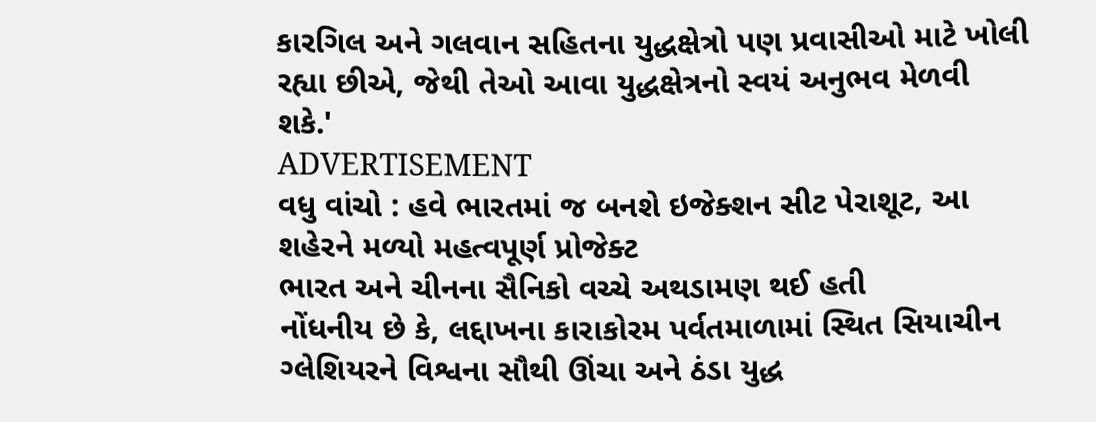કારગિલ અને ગલવાન સહિતના યુદ્ધક્ષેત્રો પણ પ્રવાસીઓ માટે ખોલી રહ્યા છીએ, જેથી તેઓ આવા યુદ્ધક્ષેત્રનો સ્વયં અનુભવ મેળવી શકે.'
ADVERTISEMENT
વધુ વાંચો : હવે ભારતમાં જ બનશે ઇજેક્શન સીટ પેરાશૂટ, આ શહેરને મળ્યો મહત્વપૂર્ણ પ્રોજેક્ટ
ભારત અને ચીનના સૈનિકો વચ્ચે અથડામણ થઈ હતી
નોંધનીય છે કે, લદ્દાખના કારાકોરમ પર્વતમાળામાં સ્થિત સિયાચીન ગ્લેશિયરને વિશ્વના સૌથી ઊંચા અને ઠંડા યુદ્ધ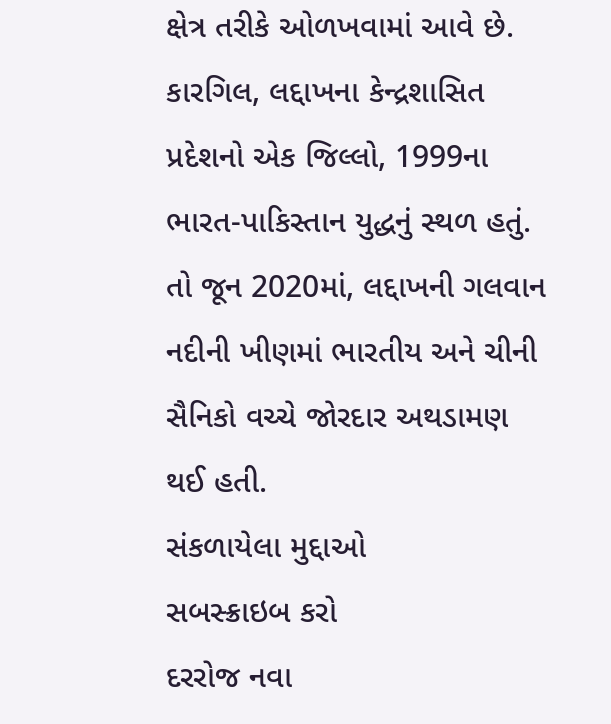ક્ષેત્ર તરીકે ઓળખવામાં આવે છે. કારગિલ, લદ્દાખના કેન્દ્રશાસિત પ્રદેશનો એક જિલ્લો, 1999ના ભારત-પાકિસ્તાન યુદ્ધનું સ્થળ હતું. તો જૂન 2020માં, લદ્દાખની ગલવાન નદીની ખીણમાં ભારતીય અને ચીની સૈનિકો વચ્ચે જોરદાર અથડામણ થઈ હતી.
સંકળાયેલા મુદ્દાઓ
સબસ્ક્રાઇબ કરો
દરરોજ નવા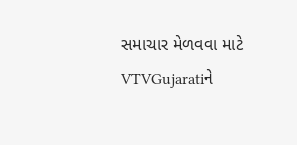સમાચાર મેળવવા માટે VTVGujaratiને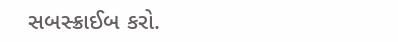સબસ્ક્રાઈબ કરો.